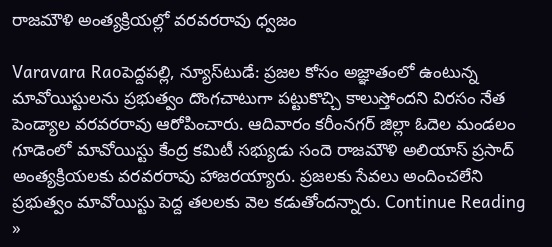రాజమౌళి అంత్యక్రియల్లో వరవరరావు ధ్వజం

Varavara Raoపెద్దపల్లి, న్యూస్‌టుడే: ప్రజల కోసం అజ్ఞాతంలో ఉంటున్న మావోయిస్టులను ప్రభుత్వం దొంగచాటుగా పట్టుకొచ్చి కాలుస్తోందని విరసం నేత పెండ్యాల వరవరరావు ఆరోపించారు. ఆదివారం కరీంనగర్‌ జిల్లా ఓదెల మండలం గూడెంలో మావోయిస్టు కేంద్ర కమిటీ సభ్యుడు సందె రాజమౌళి అలియాస్‌ ప్రసాద్‌ అంత్యక్రియలకు వరవరరావు హాజరయ్యారు. ప్రజలకు సేవలు అందించలేని ప్రభుత్వం మావోయిస్టు పెద్ద తలలకు వెల కడుతోందన్నారు. Continue Reading »